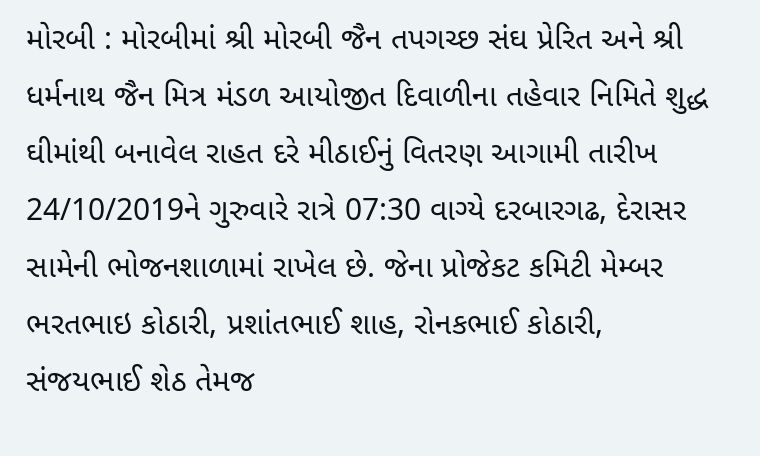મોરબી : મોરબીમાં શ્રી મોરબી જૈન તપગચ્છ સંઘ પ્રેરિત અને શ્રી ધર્મનાથ જૈન મિત્ર મંડળ આયોજીત દિવાળીના તહેવાર નિમિતે શુદ્ધ ઘીમાંથી બનાવેલ રાહત દરે મીઠાઈનું વિતરણ આગામી તારીખ 24/10/2019ને ગુરુવારે રાત્રે 07:30 વાગ્યે દરબારગઢ, દેરાસર સામેની ભોજનશાળામાં રાખેલ છે. જેના પ્રોજેકટ કમિટી મેમ્બર ભરતભાઇ કોઠારી, પ્રશાંતભાઈ શાહ, રોનકભાઈ કોઠારી, સંજયભાઈ શેઠ તેમજ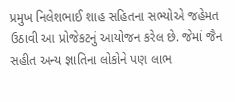પ્રમુખ નિલેશભાઈ શાહ સહિતના સભ્યોએ જહેમત ઉઠાવી આ પ્રોજેકટનું આયોજન કરેલ છે. જેમાં જૈન સહીત અન્ય જ્ઞાતિના લોકોને પણ લાભ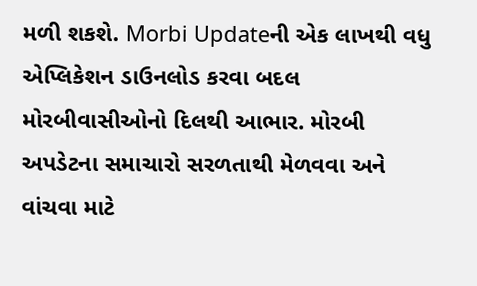મળી શકશે. Morbi Updateની એક લાખથી વધુ એપ્લિકેશન ડાઉનલોડ કરવા બદલ મોરબીવાસીઓનો દિલથી આભાર. મોરબી અપડેટના સમાચારો સરળતાથી મેળવવા અને વાંચવા માટે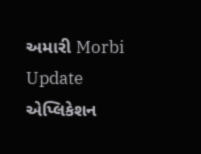અમારી Morbi Update એપ્લિકેશન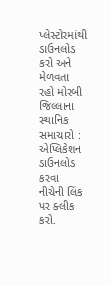પ્લેસ્ટોરમાંથી ડાઉનલોડ કરો અને મેળવતા રહો મોરબી જિલ્લાના સ્થાનિક સમાચારો : એપ્લિકેશન ડાઉનલોડ કરવા નીચેની લિંક પર ક્લીક કરો.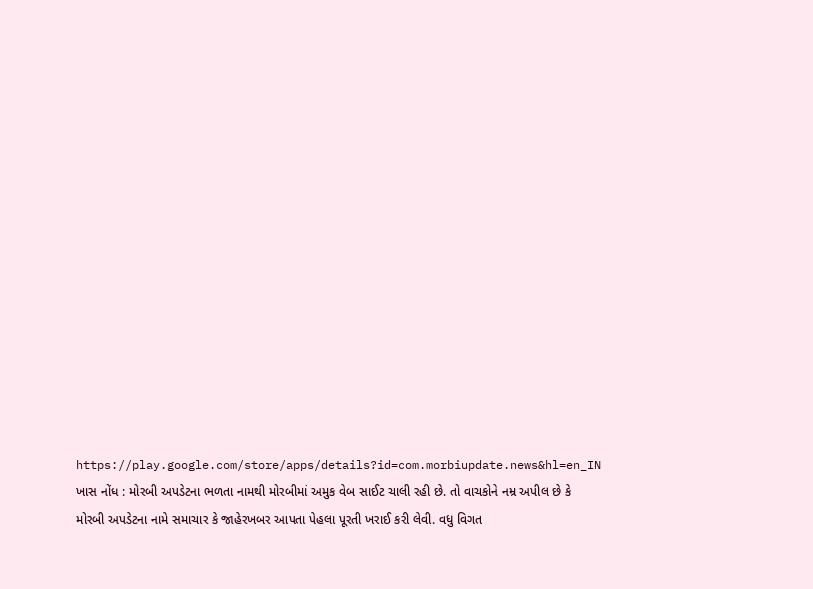https://play.google.com/store/apps/details?id=com.morbiupdate.news&hl=en_IN ખાસ નોંધ : મોરબી અપડેટના ભળતા નામથી મોરબીમાં અમુક વેબ સાઈટ ચાલી રહી છે. તો વાચકોને નમ્ર અપીલ છે કે મોરબી અપડેટના નામે સમાચાર કે જાહેરખબર આપતા પેહલા પૂરતી ખરાઈ કરી લેવી. વધુ વિગત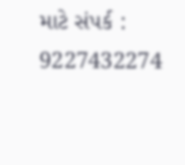માટે સંપર્ક : 9227432274